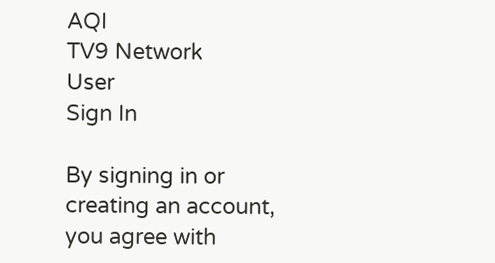AQI
TV9 Network
User
Sign In

By signing in or creating an account, you agree with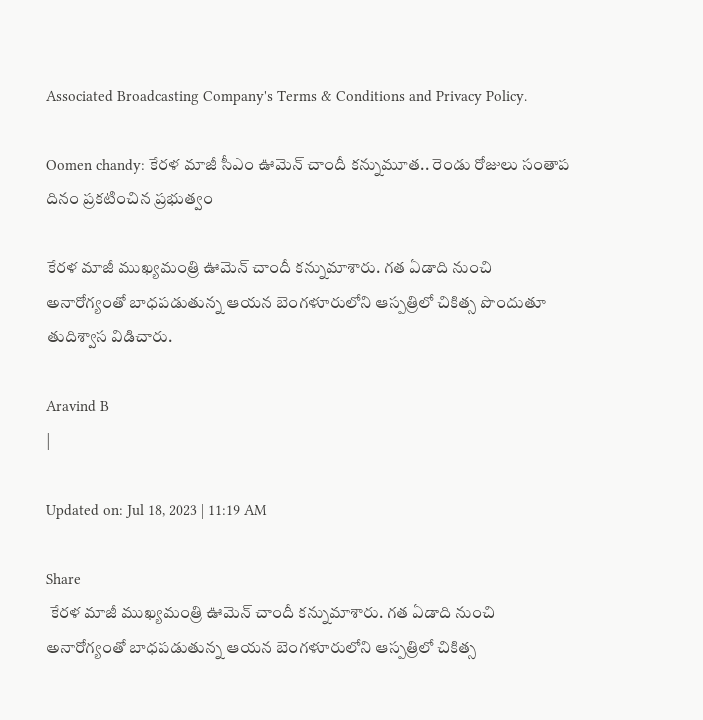Associated Broadcasting Company's Terms & Conditions and Privacy Policy.

Oomen chandy: కేరళ మాజీ సీఎం ఊమెన్ చాందీ కన్నుమూత.. రెండు రోజులు సంతాప దినం ప్రకటించిన ప్రభుత్వం

కేరళ మాజీ ముఖ్యమంత్రి ఊమెన్ చాందీ కన్నుమాశారు. గత ఏడాది నుంచి అనారోగ్యంతో బాధపడుతున్న ఆయన బెంగళూరులోని ఆస్పత్రిలో చికిత్స పొందుతూ తుదిశ్వాస విడిచారు.

Aravind B
|

Updated on: Jul 18, 2023 | 11:19 AM

Share
 కేరళ మాజీ ముఖ్యమంత్రి ఊమెన్ చాందీ కన్నుమాశారు. గత ఏడాది నుంచి అనారోగ్యంతో బాధపడుతున్న ఆయన బెంగళూరులోని ఆస్పత్రిలో చికిత్స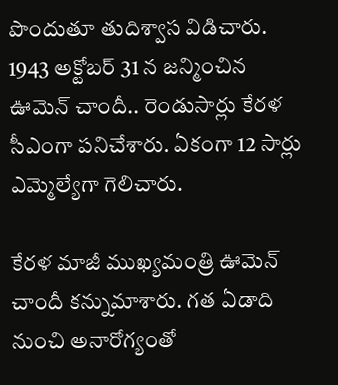పొందుతూ తుదిశ్వాస విడిచారు.
1943 అక్టోబర్ 31 న జన్మించిన ఊమెన్ చాందీ.. రెండుసార్లు కేరళ సీఎంగా పనిచేశారు. ఏకంగా 12 సార్లు ఎమ్మెల్యేగా గెలిచారు.

కేరళ మాజీ ముఖ్యమంత్రి ఊమెన్ చాందీ కన్నుమాశారు. గత ఏడాది నుంచి అనారోగ్యంతో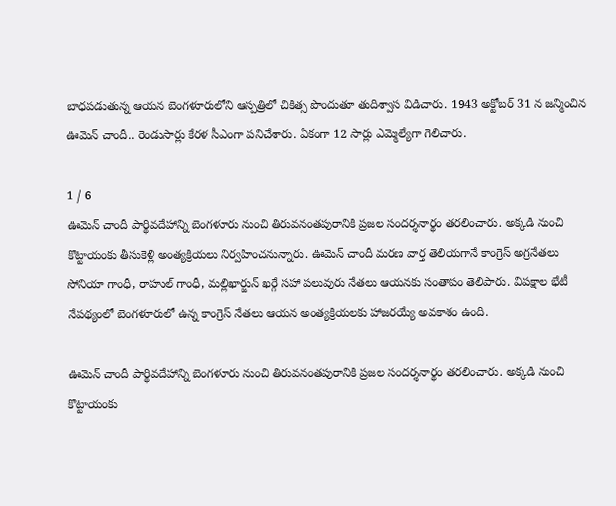బాధపడుతున్న ఆయన బెంగళూరులోని ఆస్పత్రిలో చికిత్స పొందుతూ తుదిశ్వాస విడిచారు. 1943 అక్టోబర్ 31 న జన్మించిన ఊమెన్ చాందీ.. రెండుసార్లు కేరళ సీఎంగా పనిచేశారు. ఏకంగా 12 సార్లు ఎమ్మెల్యేగా గెలిచారు.

1 / 6
ఊమెన్ చాందీ పార్థివదేహాన్ని బెంగళూరు నుంచి తిరువనంతపురానికి ప్రజల సందర్శనార్థం తరలించారు. అక్కడి నుంచి కొట్టాయంకు తీసుకెళ్లి అంత్యక్రియలు నిర్వహించనున్నారు. ఊమెన్ చాందీ మరణ వార్త తెలియగానే కాంగ్రెస్ అగ్రనేతలు సోనియా గాంధీ, రాహుల్ గాంధీ, మల్లిఖార్జున్ ఖర్గే సహా పలువురు నేతలు ఆయనకు సంతాపం తెలిపారు. విపక్షాల భేటీ నేపథ్యంలో బెంగళూరులో ఉన్న కాంగ్రెస్ నేతలు ఆయన అంత్యక్రియలకు హాజరయ్యే అవకాశం ఉంది.

ఊమెన్ చాందీ పార్థివదేహాన్ని బెంగళూరు నుంచి తిరువనంతపురానికి ప్రజల సందర్శనార్థం తరలించారు. అక్కడి నుంచి కొట్టాయంకు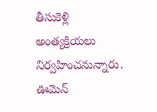తీసుకెళ్లి అంత్యక్రియలు నిర్వహించనున్నారు. ఊమెన్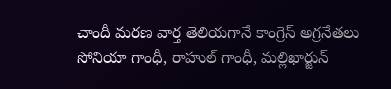చాందీ మరణ వార్త తెలియగానే కాంగ్రెస్ అగ్రనేతలు సోనియా గాంధీ, రాహుల్ గాంధీ, మల్లిఖార్జున్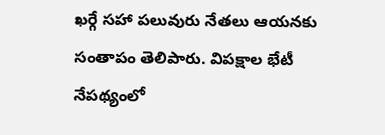ఖర్గే సహా పలువురు నేతలు ఆయనకు సంతాపం తెలిపారు. విపక్షాల భేటీ నేపథ్యంలో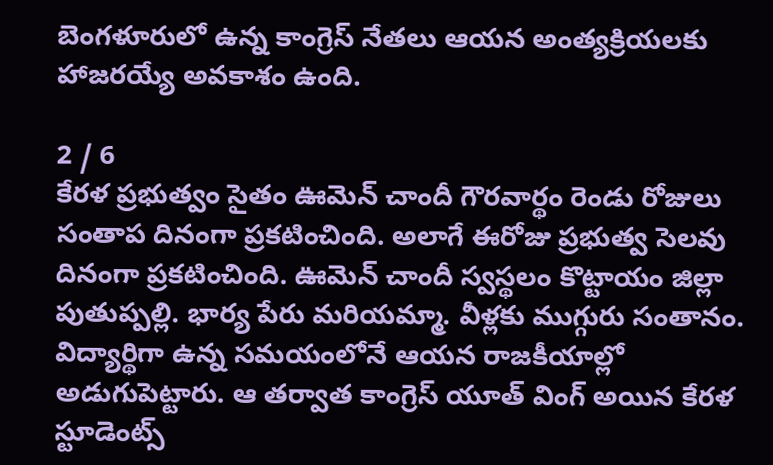బెంగళూరులో ఉన్న కాంగ్రెస్ నేతలు ఆయన అంత్యక్రియలకు హాజరయ్యే అవకాశం ఉంది.

2 / 6
కేరళ ప్రభుత్వం సైతం ఊమెన్ చాందీ గౌరవార్థం రెండు రోజులు సంతాప దినంగా ప్రకటించింది. అలాగే ఈరోజు ప్రభుత్వ సెలవు దినంగా ప్రకటించింది. ఊమెన్ చాందీ స్వస్థలం కొట్టాయం జిల్లా పుతుప్పల్లి. భార్య పేరు మరియమ్మా. వీళ్లకు ముగ్గురు సంతానం.  విద్యార్థిగా ఉన్న సమయంలోనే ఆయన రాజకీయాల్లో అడుగుపెట్టారు. ఆ తర్వాత కాంగ్రెస్ యూత్ వింగ్ అయిన కేరళ స్టూడెంట్స్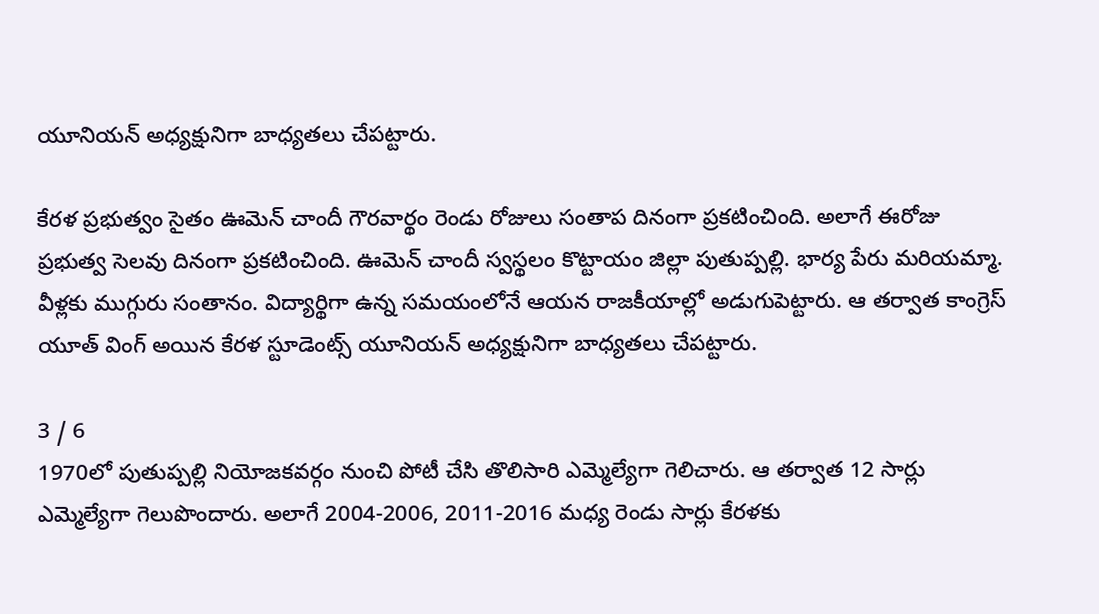యూనియన్‌ అధ్యక్షునిగా బాధ్యతలు చేపట్టారు.

కేరళ ప్రభుత్వం సైతం ఊమెన్ చాందీ గౌరవార్థం రెండు రోజులు సంతాప దినంగా ప్రకటించింది. అలాగే ఈరోజు ప్రభుత్వ సెలవు దినంగా ప్రకటించింది. ఊమెన్ చాందీ స్వస్థలం కొట్టాయం జిల్లా పుతుప్పల్లి. భార్య పేరు మరియమ్మా. వీళ్లకు ముగ్గురు సంతానం. విద్యార్థిగా ఉన్న సమయంలోనే ఆయన రాజకీయాల్లో అడుగుపెట్టారు. ఆ తర్వాత కాంగ్రెస్ యూత్ వింగ్ అయిన కేరళ స్టూడెంట్స్ యూనియన్‌ అధ్యక్షునిగా బాధ్యతలు చేపట్టారు.

3 / 6
1970లో పుతుప్పల్లి నియోజకవర్గం నుంచి పోటీ చేసి తొలిసారి ఎమ్మెల్యేగా గెలిచారు. ఆ తర్వాత 12 సార్లు ఎమ్మెల్యేగా గెలుపొందారు. అలాగే 2004-2006, 2011-2016 మధ్య రెండు సార్లు కేరళకు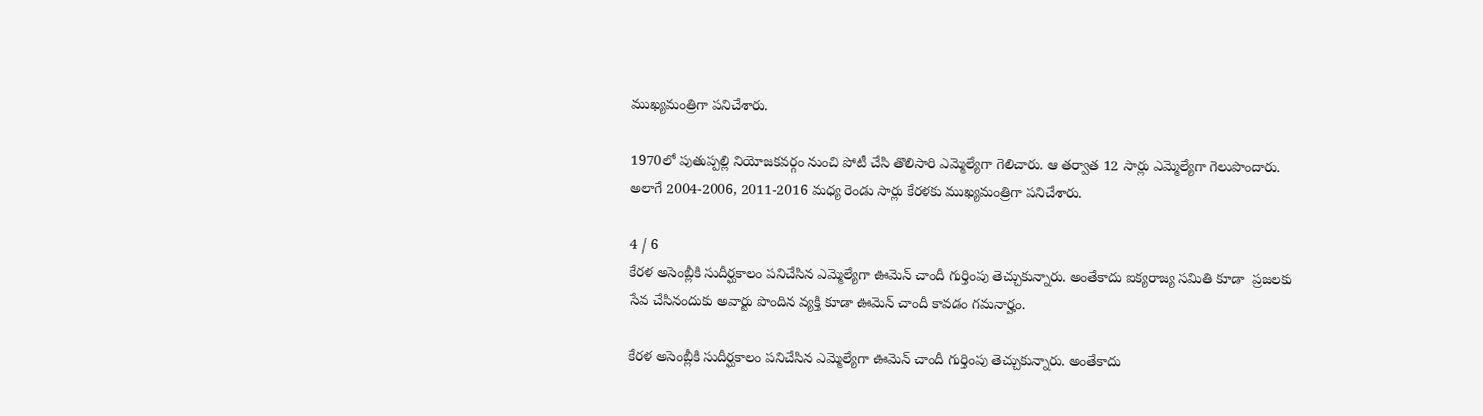ముఖ్యమంత్రిగా పనిచేశారు.

1970లో పుతుప్పల్లి నియోజకవర్గం నుంచి పోటీ చేసి తొలిసారి ఎమ్మెల్యేగా గెలిచారు. ఆ తర్వాత 12 సార్లు ఎమ్మెల్యేగా గెలుపొందారు. అలాగే 2004-2006, 2011-2016 మధ్య రెండు సార్లు కేరళకు ముఖ్యమంత్రిగా పనిచేశారు.

4 / 6
కేరళ అసెంబ్లీకి సుదీర్ఘకాలం పనిచేసిన ఎమ్మెల్యేగా ఊమెన్ చాందీ గుర్తింపు తెచ్చుకున్నారు. అంతేకాదు ఐక్యరాజ్య సమితి కూడా  ప్రజలకు సేవ చేసినందుకు అవార్టు పొందిన వ్యక్తి కూడా ఊమెన్ చాందీ కావడం గమనార్హం.

కేరళ అసెంబ్లీకి సుదీర్ఘకాలం పనిచేసిన ఎమ్మెల్యేగా ఊమెన్ చాందీ గుర్తింపు తెచ్చుకున్నారు. అంతేకాదు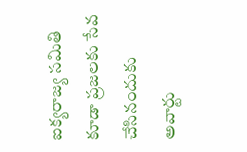ఐక్యరాజ్య సమితి కూడా ప్రజలకు సేవ చేసినందుకు అవార్టు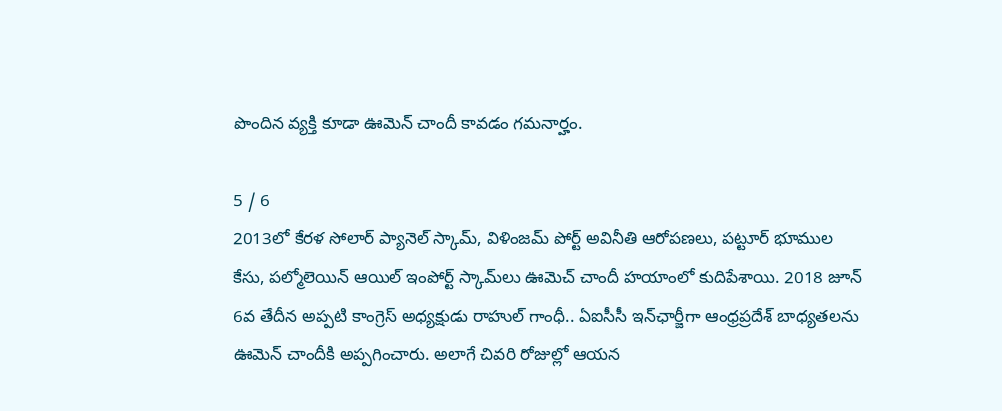పొందిన వ్యక్తి కూడా ఊమెన్ చాందీ కావడం గమనార్హం.

5 / 6
2013లో కేరళ సోలార్‌ ప్యానెల్‌ స్కామ్‌, విళింజమ్‌ పోర్ట్‌ అవినీతి ఆరోపణలు, పట్టూర్‌ భూముల కేసు, పల్మోలెయిన్‌ ఆయిల్‌ ఇంపోర్ట్‌ స్కామ్‌‌లు ఊమెచ్‌ చాందీ హయాంలో కుదిపేశాయి. 2018 జూన్‌ 6వ తేదీన అప్పటి కాంగ్రెస్‌ అధ్యక్షుడు రాహుల్‌ గాంధీ.. ఏఐసీసీ ఇన్‌ఛార్జీగా ఆంధ్రప్రదేశ్‌ బాధ్యతలను ఊమెన్‌ చాందీకి అప్పగించారు. అలాగే చివరి రోజుల్లో ఆయన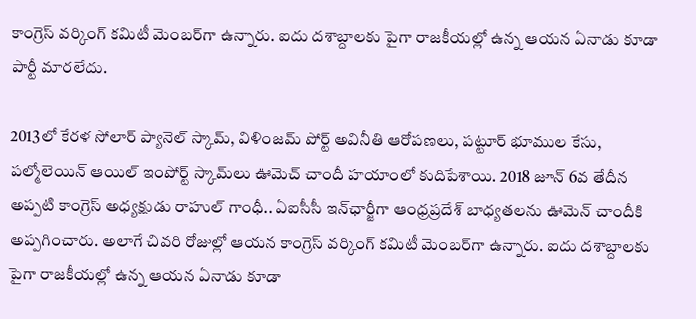కాంగ్రెస్‌ వర్కింగ్‌ కమిటీ మెంబర్‌గా ఉన్నారు. ఐదు దశాబ్దాలకు పైగా రాజకీయల్లో ఉన్న ఆయన ఏనాడు కూడా పార్టీ మారలేదు.

2013లో కేరళ సోలార్‌ ప్యానెల్‌ స్కామ్‌, విళింజమ్‌ పోర్ట్‌ అవినీతి ఆరోపణలు, పట్టూర్‌ భూముల కేసు, పల్మోలెయిన్‌ ఆయిల్‌ ఇంపోర్ట్‌ స్కామ్‌‌లు ఊమెచ్‌ చాందీ హయాంలో కుదిపేశాయి. 2018 జూన్‌ 6వ తేదీన అప్పటి కాంగ్రెస్‌ అధ్యక్షుడు రాహుల్‌ గాంధీ.. ఏఐసీసీ ఇన్‌ఛార్జీగా ఆంధ్రప్రదేశ్‌ బాధ్యతలను ఊమెన్‌ చాందీకి అప్పగించారు. అలాగే చివరి రోజుల్లో ఆయన కాంగ్రెస్‌ వర్కింగ్‌ కమిటీ మెంబర్‌గా ఉన్నారు. ఐదు దశాబ్దాలకు పైగా రాజకీయల్లో ఉన్న ఆయన ఏనాడు కూడా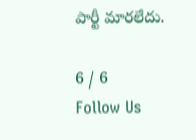పార్టీ మారలేదు.

6 / 6
Follow Us